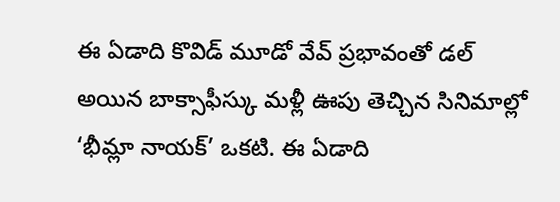ఈ ఏడాది కొవిడ్ మూడో వేవ్ ప్రభావంతో డల్ అయిన బాక్సాఫీస్కు మళ్లీ ఊపు తెచ్చిన సినిమాల్లో ‘భీమ్లా నాయక్’ ఒకటి. ఈ ఏడాది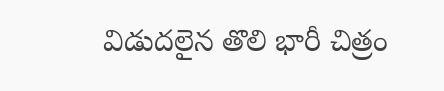విడుదలైన తొలి భారీ చిత్రం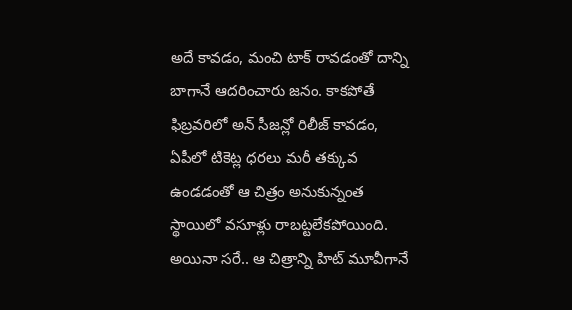అదే కావడం, మంచి టాక్ రావడంతో దాన్ని బాగానే ఆదరించారు జనం. కాకపోతే ఫిబ్రవరిలో అన్ సీజన్లో రిలీజ్ కావడం, ఏపీలో టికెట్ల ధరలు మరీ తక్కువ ఉండడంతో ఆ చిత్రం అనుకున్నంత స్థాయిలో వసూళ్లు రాబట్టలేకపోయింది. అయినా సరే.. ఆ చిత్రాన్ని హిట్ మూవీగానే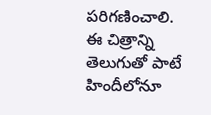పరిగణించాలి.
ఈ చిత్రాన్ని తెలుగుతో పాటే హిందీలోనూ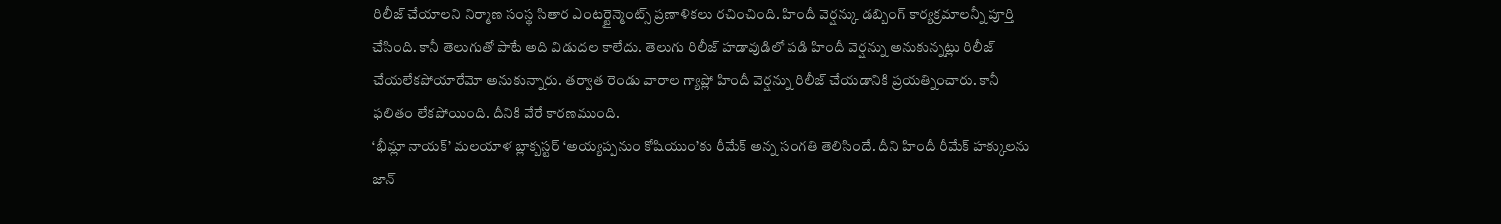రిలీజ్ చేయాలని నిర్మాణ సంస్థ సితార ఎంటర్టైన్మెంట్స్ ప్రణాళికలు రచించింది. హిందీ వెర్షన్కు డబ్బింగ్ కార్యక్రమాలన్నీ పూర్తి చేసింది. కానీ తెలుగుతో పాటే అది విడుదల కాలేదు. తెలుగు రిలీజ్ హడావుడిలో పడి హిందీ వెర్షన్ను అనుకున్నట్లు రిలీజ్ చేయలేకపోయారేమో అనుకున్నారు. తర్వాత రెండు వారాల గ్యాప్లో హిందీ వెర్షన్ను రిలీజ్ చేయడానికి ప్రయత్నించారు. కానీ ఫలితం లేకపోయింది. దీనికి వేరే కారణముంది.
‘భీమ్లా నాయక్’ మలయాళ బ్లాక్బస్టర్ ‘అయ్యప్పనుం కోషియుం’కు రీమేక్ అన్న సంగతి తెలిసిందే. దీని హిందీ రీమేక్ హక్కులను జాన్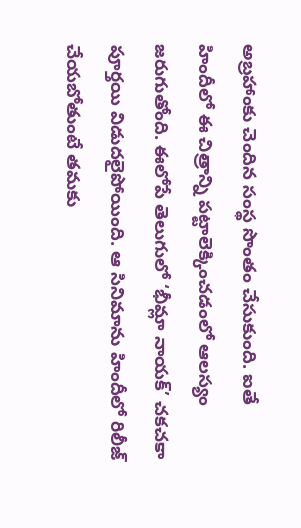అబ్రహాంకు చెందిన సంస్థ సొంతం చేసుకుంది. ఐతే హిందీలో ఈ చిత్రాన్ని పట్టాలెక్కించడంలో ఆలస్యం జరుగుతోంది. ఈలోపే తెలుగులో ‘భీమ్లా నాయక్’ చకచకా పూర్తయి విడుదలైపోయింది. ఆ సినిమాను హిందీలో రిలీజ్ చేయబోతుంటే తమకు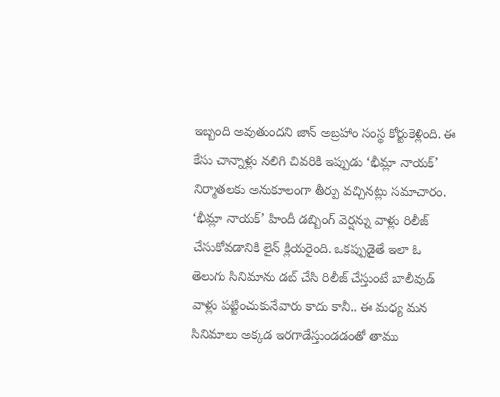ఇబ్బంది అవుతుందని జాన్ అబ్రహాం సంస్థ కోర్టుకెళ్లింది. ఈ కేసు చాన్నాళ్లు నలిగి చివరికి ఇప్పుడు ‘భీమ్లా నాయక్’ నిర్మాతలకు అనుకూలంగా తీర్పు వచ్చినట్లు సమాచారం.
‘భీమ్లా నాయక్’ హిందీ డబ్బింగ్ వెర్షన్ను వాళ్లు రిలీజ్ చేసుకోవడానికి లైన్ క్లియరైంది. ఒకప్పుడైతే ఇలా ఓ తెలుగు సినిమాను డబ్ చేసి రిలీజ్ చేస్తుంటే బాలీవుడ్ వాళ్లు పట్టించుకునేవారు కాదు కానీ.. ఈ మధ్య మన సినిమాలు అక్కడ ఇరగాడేస్తుండడంతో తాము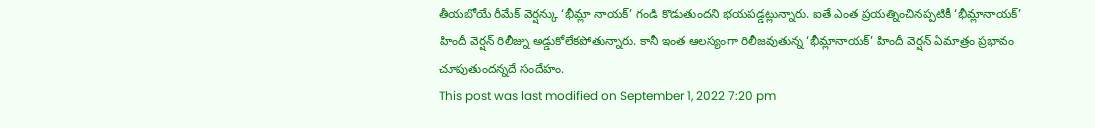తీయబోయే రీమేక్ వెర్షన్కు ‘భీమ్లా నాయక్’ గండి కొడుతుందని భయపడ్డట్లున్నారు. ఐతే ఎంత ప్రయత్నించినప్పటికీ ‘భీమ్లానాయక్’ హిందీ వెర్షన్ రిలీజ్ను అడ్డుకోలేకపోతున్నారు. కానీ ఇంత ఆలస్యంగా రిలీజవుతున్న ‘భీమ్లానాయక్’ హిందీ వెర్షన్ ఏమాత్రం ప్రభావం చూపుతుందన్నదే సందేహం.
This post was last modified on September 1, 2022 7:20 pm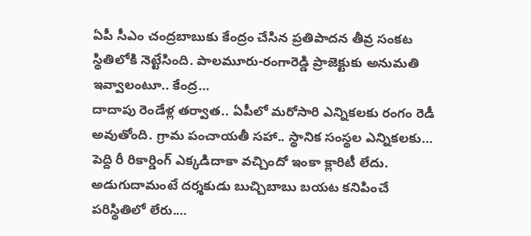ఏపీ సీఎం చంద్రబాబుకు కేంద్రం చేసిన ప్రతిపాదన తీవ్ర సంకట స్థితిలోకి నెట్టేసింది. పాలమూరు-రంగారెడ్డి ప్రాజెక్టుకు అనుమతి ఇవ్వాలంటూ.. కేంద్ర…
దాదాపు రెండేళ్ల తర్వాత.. ఏపీలో మరోసారి ఎన్నికలకు రంగం రెడీ అవుతోంది. గ్రామ పంచాయతీ సహా.. స్థానిక సంస్థల ఎన్నికలకు…
పెద్ది రీ రికార్డింగ్ ఎక్కడిదాకా వచ్చిందో ఇంకా క్లారిటీ లేదు. అడుగుదామంటే దర్శకుడు బుచ్చిబాబు బయట కనిపించే పరిస్థితిలో లేరు.…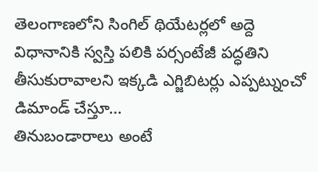తెలంగాణలోని సింగిల్ థియేటర్లలో అద్దె విధానానికి స్వస్తి పలికి పర్సంటేజీ పద్ధతిని తీసుకురావాలని ఇక్కడి ఎగ్జిబిటర్లు ఎప్పట్నుంచో డిమాండ్ చేస్తూ…
తినుబండారాలు అంటే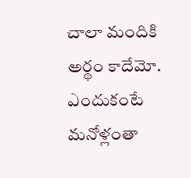చాలా మందికి అర్థం కాదేమో. ఎందుకంటే మనోళ్లంతా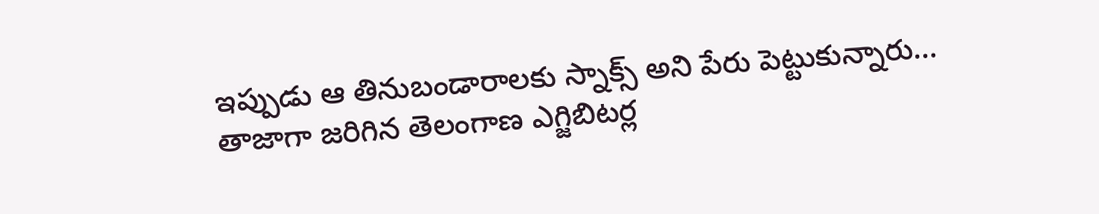ఇప్పుడు ఆ తినుబండారాలకు స్నాక్స్ అని పేరు పెట్టుకున్నారు…
తాజాగా జరిగిన తెలంగాణ ఎగ్జిబిటర్ల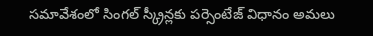సమావేశంలో సింగల్ స్క్రీన్లకు పర్సెంటేజ్ విధానం అమలు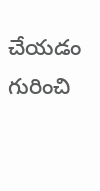చేయడం గురించి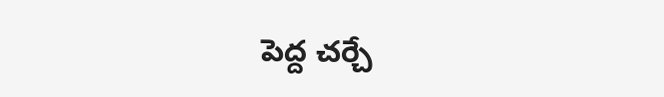పెద్ద చర్చే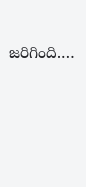జరిగింది.…